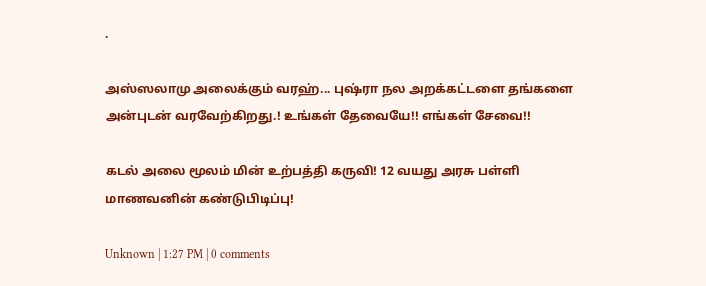.

அஸ்ஸலாமு அலைக்கும் வரஹ்... புஷ்ரா நல அறக்கட்டளை தங்களை அன்புடன் வரவேற்கிறது.! உங்கள் தேவையே!! எங்கள் சேவை!!

கடல் அலை மூலம் மின் உற்பத்தி கருவி! 12 வயது அரசு பள்ளி மாணவனின் கண்டுபிடிப்பு!

Unknown | 1:27 PM | 0 comments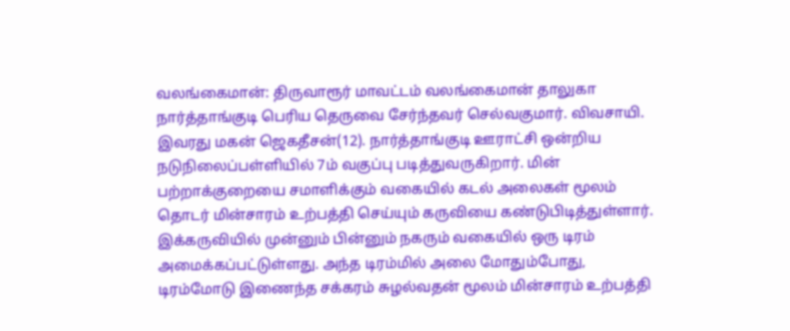வலங்கைமான்: திருவாரூர் மாவட்டம் வலங்கைமான் தாலுகா நார்த்தாங்குடி பெரிய தெருவை சேர்ந்தவர் செல்வகுமார். விவசாயி. இவரது மகன் ஜெகதீசன்(12). நார்த்தாங்குடி ஊராட்சி ஒன்றிய நடுநிலைப்பள்ளியில் 7ம் வகுப்பு படித்துவருகிறார். மின் பற்றாக்குறையை சமாளிக்கும் வகையில் கடல் அலைகள் மூலம் தொடர் மின்சாரம் உற்பத்தி செய்யும் கருவியை கண்டுபிடித்துள்ளார். இக்கருவியில் முன்னும் பின்னும் நகரும் வகையில் ஒரு டிரம் அமைக்கப்பட்டுள்ளது. அந்த டிரம்மில் அலை மோதும்போது, டிரம்மோடு இணைந்த சக்கரம் சுழல்வதன் மூலம் மின்சாரம் உற்பத்தி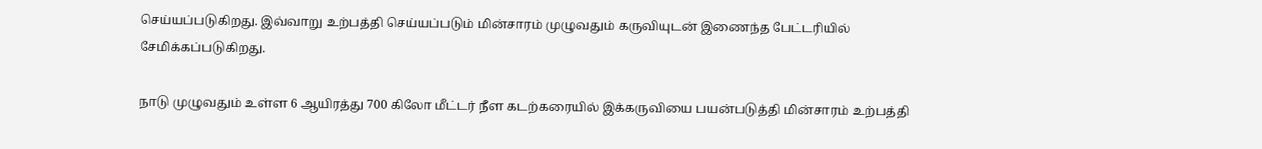செய்யப்படுகிறது. இவ்வாறு உற்பத்தி செய்யப்படும் மின்சாரம் முழுவதும் கருவியுடன் இணைந்த பேட்டரியில் சேமிக்கப்படுகிறது.

நாடு முழுவதும் உள்ள 6 ஆயிரத்து 700 கிலோ மீட்டர் நீள கடற்கரையில் இக்கருவியை பயன்படுத்தி மின்சாரம் உற்பத்தி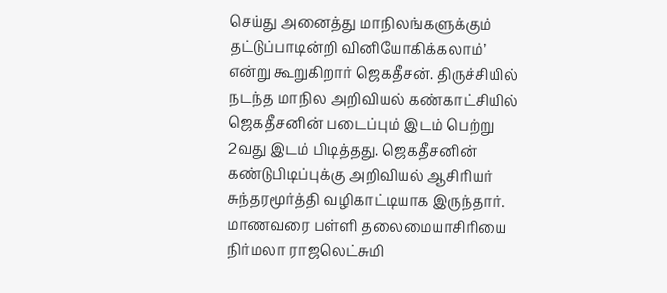செய்து அனைத்து மாநிலங்களுக்கும் தட்டுப்பாடின்றி வினியோகிக்கலாம்’ என்று கூறுகிறார் ஜெகதீசன். திருச்சியில் நடந்த மாநில அறிவியல் கண்காட்சியில் ஜெகதீசனின் படைப்பும் இடம் பெற்று 2வது இடம் பிடித்தது. ஜெகதீசனின் கண்டுபிடிப்புக்கு அறிவியல் ஆசிரியர் சுந்தரமூர்த்தி வழிகாட்டியாக இருந்தார். மாணவரை பள்ளி தலைமையாசிரியை நிர்மலா ராஜலெட்சுமி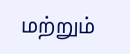மற்றும்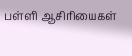பள்ளி ஆசிரியைகள்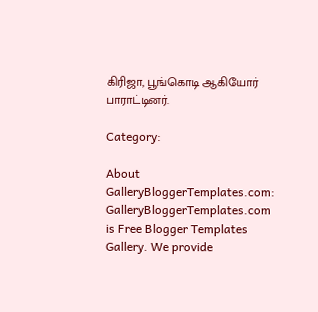கிரிஜா, பூங்கொடி ஆகியோர் பாராட்டினர்.

Category:

About GalleryBloggerTemplates.com:
GalleryBloggerTemplates.com is Free Blogger Templates Gallery. We provide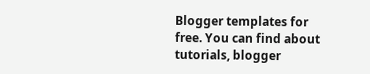Blogger templates for free. You can find about tutorials, blogger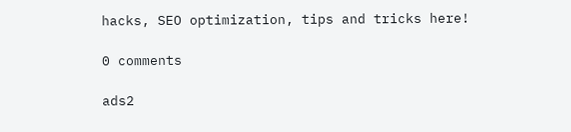hacks, SEO optimization, tips and tricks here!

0 comments

ads2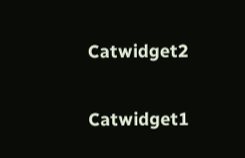Catwidget2

Catwidget1